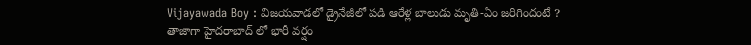Vijayawada Boy : విజయవాడలో డ్రైనేజీలో పడి ఆరేళ్ల బాలుడు మృతి-ఏం జరిగిందంటే ?
తాజాగా హైదరాబాద్ లో భారీ వర్షం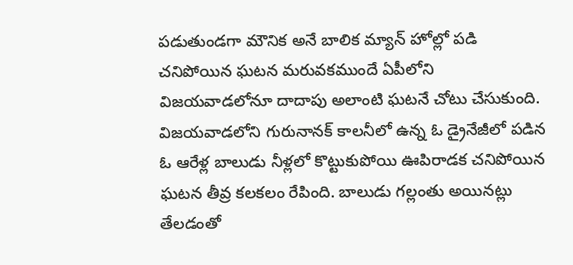పడుతుండగా మౌనిక అనే బాలిక మ్యాన్ హోల్లో పడి చనిపోయిన ఘటన మరువకముందే ఏపీలోని విజయవాడలోనూ దాదాపు అలాంటి ఘటనే చోటు చేసుకుంది. విజయవాడలోని గురునానక్ కాలనీలో ఉన్న ఓ డ్రైనేజీలో పడిన ఓ ఆరేళ్ల బాలుడు నీళ్లలో కొట్టుకుపోయి ఊపిరాడక చనిపోయిన ఘటన తీవ్ర కలకలం రేపింది. బాలుడు గల్లంతు అయినట్లు తేలడంతో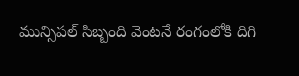మున్సిపల్ సిబ్బంది వెంటనే రంగంలోకి దిగి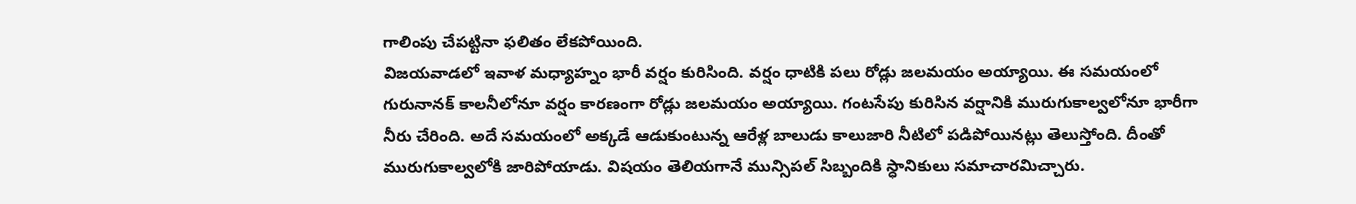గాలింపు చేపట్టినా ఫలితం లేకపోయింది.
విజయవాడలో ఇవాళ మధ్యాహ్నం భారీ వర్షం కురిసింది. వర్షం ధాటికి పలు రోడ్లు జలమయం అయ్యాయి. ఈ సమయంలో గురునానక్ కాలనీలోనూ వర్షం కారణంగా రోడ్లు జలమయం అయ్యాయి. గంటసేపు కురిసిన వర్షానికి మురుగుకాల్వలోనూ భారీగా నీరు చేరింది. అదే సమయంలో అక్కడే ఆడుకుంటున్న ఆరేళ్ల బాలుడు కాలుజారి నీటిలో పడిపోయినట్లు తెలుస్తోంది. దీంతో మురుగుకాల్వలోకి జారిపోయాడు. విషయం తెలియగానే మున్సిపల్ సిబ్బందికి స్ధానికులు సమాచారమిచ్చారు.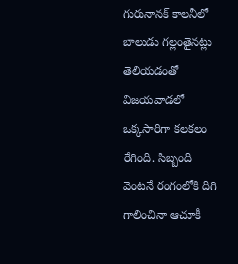గురునానక్ కాలనీలో బాలుడు గల్లంతైనట్లు తెలియడంతో విజయవాడలో ఒక్కసారిగా కలకలం రేగింది. సిబ్బంది వెంటనే రంగంలోకి దిగి గాలించినా ఆచూకీ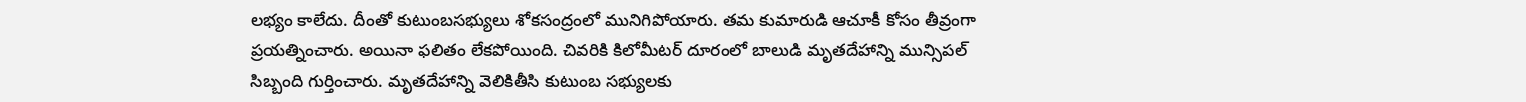లభ్యం కాలేదు. దీంతో కుటుంబసభ్యులు శోకసంద్రంలో మునిగిపోయారు. తమ కుమారుడి ఆచూకీ కోసం తీవ్రంగా ప్రయత్నించారు. అయినా ఫలితం లేకపోయింది. చివరికి కిలోమీటర్ దూరంలో బాలుడి మృతదేహాన్ని మున్సిపల్ సిబ్బంది గుర్తించారు. మృతదేహాన్ని వెలికితీసి కుటుంబ సభ్యులకు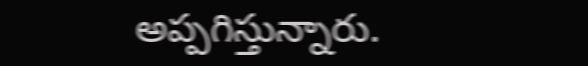అప్పగిస్తున్నారు.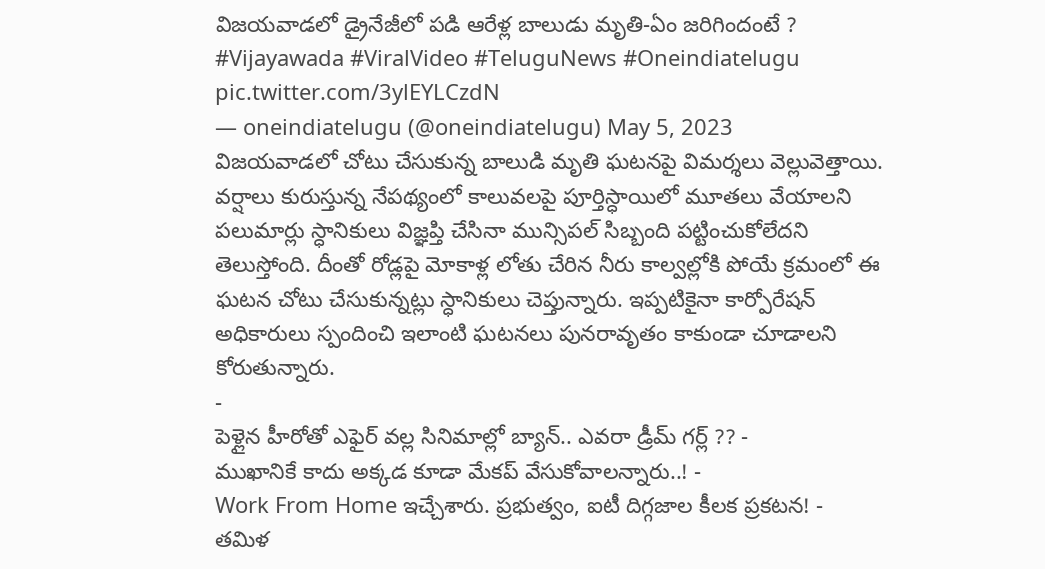విజయవాడలో డ్రైనేజీలో పడి ఆరేళ్ల బాలుడు మృతి-ఏం జరిగిందంటే ? #Vijayawada #ViralVideo #TeluguNews #Oneindiatelugu pic.twitter.com/3ylEYLCzdN
— oneindiatelugu (@oneindiatelugu) May 5, 2023
విజయవాడలో చోటు చేసుకున్న బాలుడి మృతి ఘటనపై విమర్శలు వెల్లువెత్తాయి. వర్షాలు కురుస్తున్న నేపథ్యంలో కాలువలపై పూర్తిస్ధాయిలో మూతలు వేయాలని పలుమార్లు స్ధానికులు విజ్ఞప్తి చేసినా మున్సిపల్ సిబ్బంది పట్టించుకోలేదని తెలుస్తోంది. దీంతో రోడ్లపై మోకాళ్ల లోతు చేరిన నీరు కాల్వల్లోకి పోయే క్రమంలో ఈ ఘటన చోటు చేసుకున్నట్లు స్ధానికులు చెప్తున్నారు. ఇప్పటికైనా కార్పోరేషన్ అధికారులు స్పందించి ఇలాంటి ఘటనలు పునరావృతం కాకుండా చూడాలని కోరుతున్నారు.
-
పెళ్లైన హీరోతో ఎఫైర్ వల్ల సినిమాల్లో బ్యాన్.. ఎవరా డ్రీమ్ గర్ల్ ?? -
ముఖానికే కాదు అక్కడ కూడా మేకప్ వేసుకోవాలన్నారు..! -
Work From Home ఇచ్చేశారు. ప్రభుత్వం, ఐటీ దిగ్గజాల కీలక ప్రకటన! -
తమిళ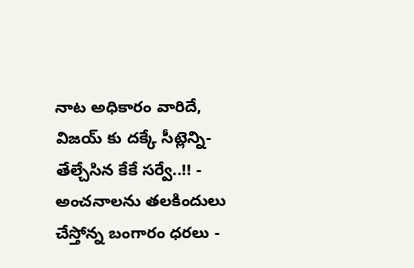నాట అధికారం వారిదే, విజయ్ కు దక్కే సీట్లెన్ని- తేల్చేసిన కేకే సర్వే..!! -
అంచనాలను తలకిందులు చేస్తోన్న బంగారం ధరలు -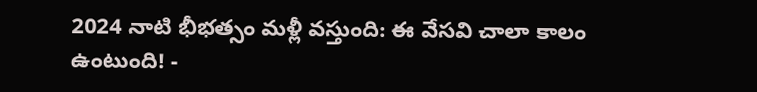2024 నాటి భీభత్సం మళ్లీ వస్తుంది: ఈ వేసవి చాలా కాలం ఉంటుంది! -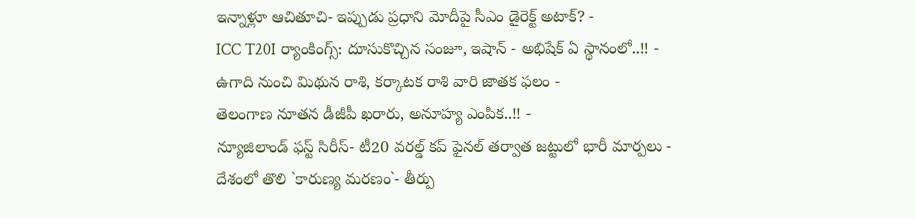ఇన్నాళ్లూ ఆచితూచి- ఇప్పుడు ప్రధాని మోదీపై సీఎం డైరెక్ట్ అటాక్? -
ICC T20I ర్యాంకింగ్స్: దూసుకొచ్చిన సంజూ, ఇషాన్ - అభిషేక్ ఏ స్థానంలో..!! -
ఉగాది నుంచి మిథున రాశి, కర్కాటక రాశి వారి జాతక ఫలం -
తెలంగాణ నూతన డీజీపీ ఖరారు, అనూహ్య ఎంపిక..!! -
న్యూజిలాండ్ ఫస్ట్ సిరీస్- టీ20 వరల్డ్ కప్ ఫైనల్ తర్వాత జట్టులో భారీ మార్పలు -
దేశంలో తొలి `కారుణ్య మరణం`- తీర్పు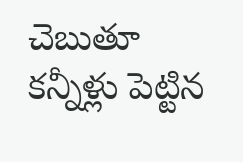చెబుతూ కన్నీళ్లు పెట్టిన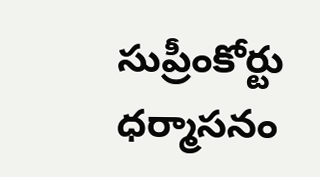సుప్రీంకోర్టు ధర్మాసనం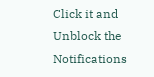Click it and Unblock the Notifications